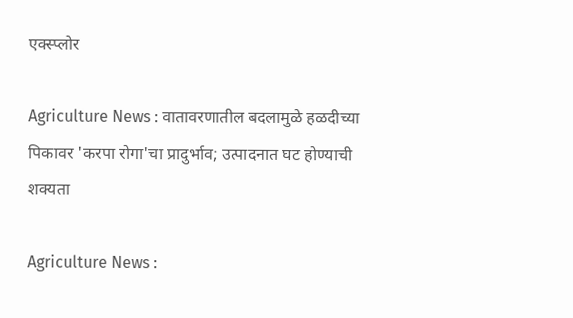एक्स्प्लोर

Agriculture News : वातावरणातील बदलामुळे हळदीच्या पिकावर 'करपा रोगा'चा प्रादुर्भाव; उत्पादनात घट होण्याची शक्यता

Agriculture News :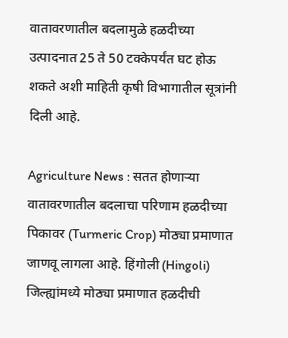वातावरणातील बदलामुळे हळदीच्या उत्पादनात 25 ते 50 टक्केपर्यंत घट होऊ शकते अशी माहिती कृषी विभागातील सूत्रांनी  दिली आहे.

Agriculture News : सतत होणाऱ्या वातावरणातील बदलाचा परिणाम हळदीच्या पिकावर (Turmeric Crop) मोठ्या प्रमाणात जाणवू लागला आहे. हिंगोली (Hingoli) जिल्ह्यांमध्ये मोठ्या प्रमाणात हळदीची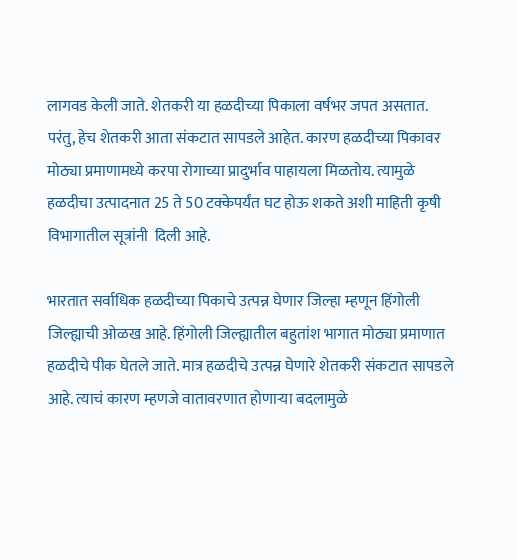लागवड केली जाते. शेतकरी या हळदीच्या पिकाला वर्षभर जपत असतात. परंतु, हेच शेतकरी आता संकटात सापडले आहेत. कारण हळदीच्या पिकावर मोठ्या प्रमाणामध्ये करपा रोगाच्या प्रादुर्भाव पाहायला मिळतोय. त्यामुळे हळदीचा उत्पादनात 25 ते 50 टक्केपर्यंत घट होऊ शकते अशी माहिती कृषी विभागातील सूत्रांनी  दिली आहे.

भारतात सर्वाधिक हळदीच्या पिकाचे उत्पन्न घेणार जिल्हा म्हणून हिंगोली जिल्ह्याची ओळख आहे. हिंगोली जिल्ह्यातील बहुतांश भागात मोठ्या प्रमाणात हळदीचे पीक घेतले जाते. मात्र हळदीचे उत्पन्न घेणारे शेतकरी संकटात सापडले आहे. त्याचं कारण म्हणजे वातावरणात होणाऱ्या बदलामुळे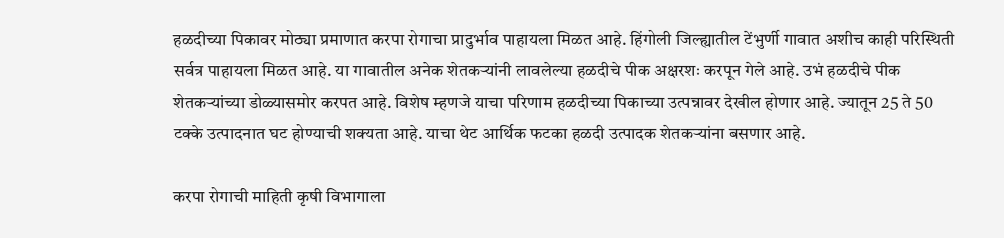हळदीच्या पिकावर मोठ्या प्रमाणात करपा रोगाचा प्रादुर्भाव पाहायला मिळत आहे. हिंगोली जिल्ह्यातील टेंभुर्णी गावात अशीच काही परिस्थिती सर्वत्र पाहायला मिळत आहे. या गावातील अनेक शेतकऱ्यांनी लावलेल्या हळदीचे पीक अक्षरशः करपून गेले आहे. उभं हळदीचे पीक शेतकऱ्यांच्या डोळ्यासमोर करपत आहे. विशेष म्हणजे याचा परिणाम हळदीच्या पिकाच्या उत्पन्नावर देखील होणार आहे. ज्यातून 25 ते 50 टक्के उत्पादनात घट होण्याची शक्यता आहे. याचा थेट आर्थिक फटका हळदी उत्पादक शेतकऱ्यांना बसणार आहे.

करपा रोगाची माहिती कृषी विभागाला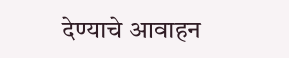देण्याचे आवाहन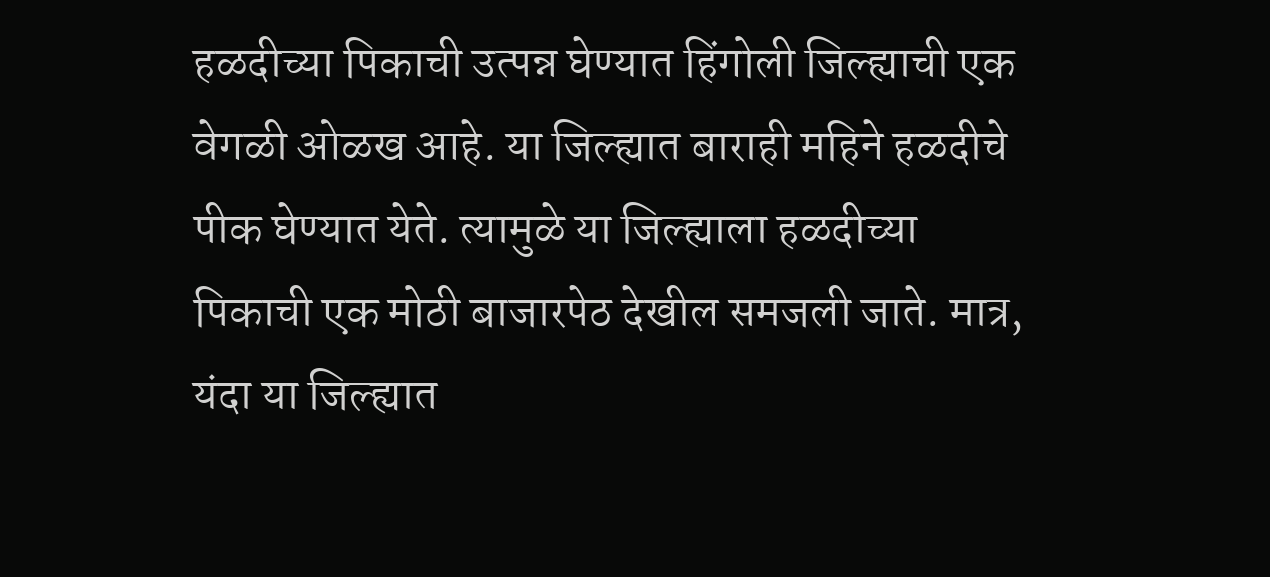हळदीच्या पिकाची उत्पन्न घेण्यात हिंगोली जिल्ह्याची एक वेगळी ओळख आहे. या जिल्ह्यात बाराही महिने हळदीचे पीक घेण्यात येते. त्यामुळे या जिल्ह्याला हळदीच्या पिकाची एक मोठी बाजारपेठ देखील समजली जाते. मात्र, यंदा या जिल्ह्यात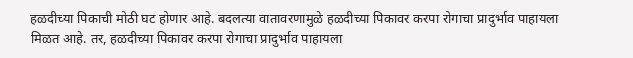हळदीच्या पिकाची मोठी घट होणार आहे. बदलत्या वातावरणामुळे हळदीच्या पिकावर करपा रोगाचा प्रादुर्भाव पाहायला मिळत आहे. तर, हळदीच्या पिकावर करपा रोगाचा प्रादुर्भाव पाहायला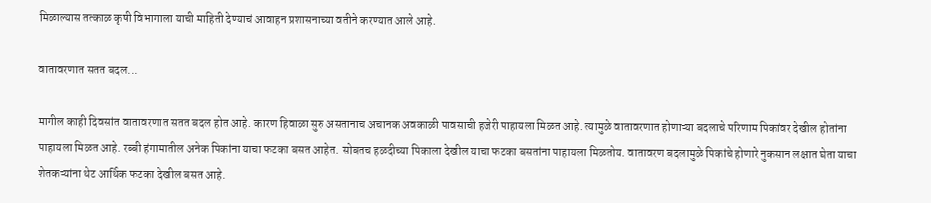मिळाल्यास तत्काळ कृषी विभागाला याची माहिती देण्याचं आवाहन प्रशासनाच्या वतीने करण्यात आले आहे.

वातावरणात सतत बदल...

मागील काही दिवसांत वातावरणात सतत बदल होत आहे. कारण हिवाळा सुरु असतानाच अचानक अवकाळी पावसाची हजेरी पाहायला मिळत आहे. त्यामुळे वातावरणात होणाऱ्या बदलाचे परिणाम पिकांवर देखील होतांना पाहायला मिळत आहे. रब्बी हंगामातील अनेक पिकांना याचा फटका बसत आहेत. सोबतच हळदीच्या पिकाला देखील याचा फटका बसतांना पाहायला मिळतोय. वातावरण बदलामुळे पिकांचे होणारे नुकसान लक्षात घेता याचा शेतकऱ्यांना थेट आर्थिक फटका देखील बसत आहे.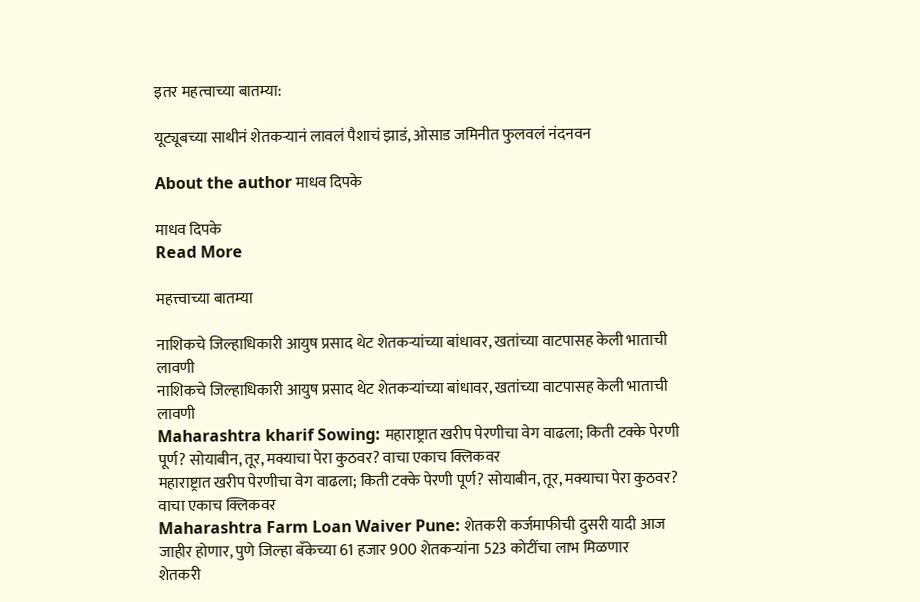इतर महत्वाच्या बातम्या:

यूट्यूबच्या साथीनं शेतकऱ्यानं लावलं पैशाचं झाडं, ओसाड जमिनीत फुलवलं नंदनवन

About the author माधव दिपके

माधव दिपके
Read More

महत्त्वाच्या बातम्या

नाशिकचे जिल्हाधिकारी आयुष प्रसाद थेट शेतकऱ्यांच्या बांधावर, खतांच्या वाटपासह केली भाताची लावणी
नाशिकचे जिल्हाधिकारी आयुष प्रसाद थेट शेतकऱ्यांच्या बांधावर, खतांच्या वाटपासह केली भाताची लावणी
Maharashtra kharif Sowing: महाराष्ट्रात खरीप पेरणीचा वेग वाढला; किती टक्के पेरणी पूर्ण? सोयाबीन, तूर, मक्याचा पेरा कुठवर? वाचा एकाच क्लिकवर
महाराष्ट्रात खरीप पेरणीचा वेग वाढला; किती टक्के पेरणी पूर्ण? सोयाबीन, तूर, मक्याचा पेरा कुठवर? वाचा एकाच क्लिकवर
Maharashtra Farm Loan Waiver Pune: शेतकरी कर्जमाफीची दुसरी यादी आज जाहीर होणार, पुणे जिल्हा बँकेच्या 61 हजार 900 शेतकऱ्यांना 523 कोटींचा लाभ मिळणार
शेतकरी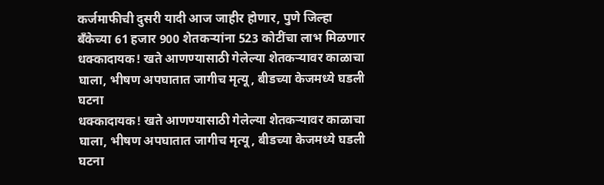कर्जमाफीची दुसरी यादी आज जाहीर होणार, पुणे जिल्हा बँकेच्या 61 हजार 900 शेतकऱ्यांना 523 कोटींचा लाभ मिळणार
धक्कादायक! खते आणण्यासाठी गेलेल्या शेतकऱ्यावर काळाचा घाला, भीषण अपघातात जागीच मृत्यू, बीडच्या केजमध्ये घडली घटना
धक्कादायक! खते आणण्यासाठी गेलेल्या शेतकऱ्यावर काळाचा घाला, भीषण अपघातात जागीच मृत्यू, बीडच्या केजमध्ये घडली घटना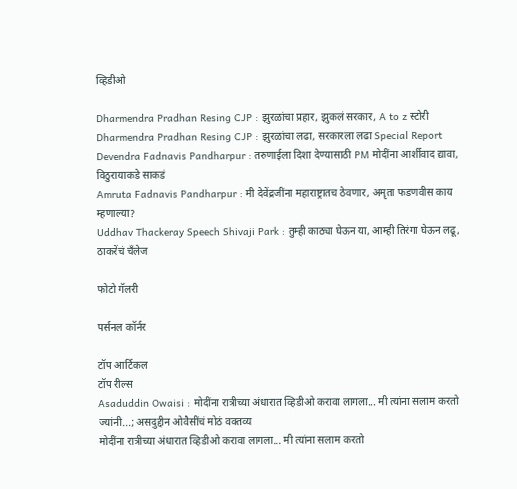व्हिडीओ

Dharmendra Pradhan Resing CJP : झुरळांचा प्रहार, झुकलं सरकार, A to z स्टोरी
Dharmendra Pradhan Resing CJP : झुरळांचा लढा, सरकारला लढा Special Report
Devendra Fadnavis Pandharpur : तरुणाईला दिशा देण्यासाठी PM मोदींना आर्शीवाद द्यावा, विठुरायाकडे साकडं
Amruta Fadnavis Pandharpur : मी देवेंद्रजींना महाराष्ट्रातच ठेवणार, अमृता फडणवीस काय म्हणाल्या?
Uddhav Thackeray Speech Shivaji Park : तुम्ही काठ्या घेऊन या, आम्ही तिरंगा घेऊन लढू, ठाकरेंचं चँलेज

फोटो गॅलरी

पर्सनल कॉर्नर

टॉप आर्टिकल
टॉप रील्स
Asaduddin Owaisi : मोदींना रात्रीच्या अंधारात व्हिडीओ करावा लागला... मी त्यांना सलाम करतो ज्यांनी...; असदुद्दीन ओवैसींचं मोठं वक्तव्य
मोदींना रात्रीच्या अंधारात व्हिडीओ करावा लागला... मी त्यांना सलाम करतो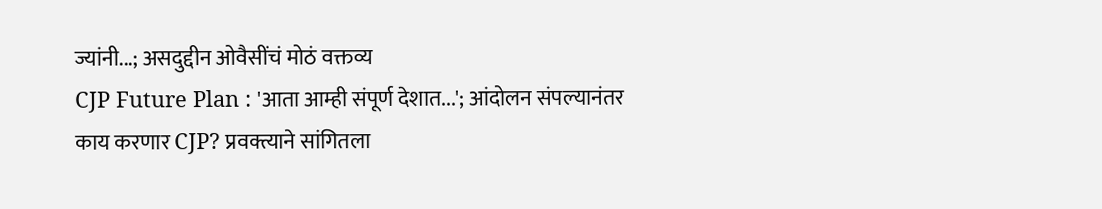ज्यांनी...; असदुद्दीन ओवैसींचं मोठं वक्तव्य
CJP Future Plan : 'आता आम्ही संपूर्ण देशात...'; आंदोलन संपल्यानंतर काय करणार CJP? प्रवक्त्याने सांगितला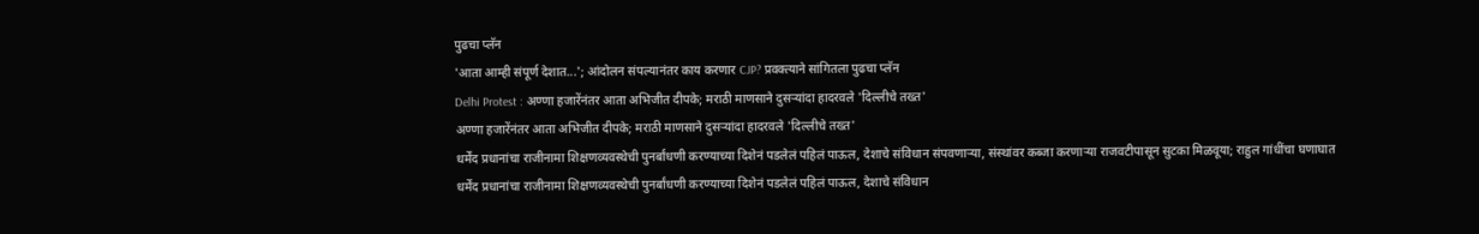पुढचा प्लॅन
'आता आम्ही संपूर्ण देशात...'; आंदोलन संपल्यानंतर काय करणार CJP? प्रवक्त्याने सांगितला पुढचा प्लॅन
Delhi Protest : अण्णा हजारेंनंतर आता अभिजीत दीपके; मराठी माणसाने दुसऱ्यांदा हादरवले 'दिल्लीचे तख्त'
अण्णा हजारेंनंतर आता अभिजीत दीपके; मराठी माणसाने दुसऱ्यांदा हादरवले 'दिल्लीचे तख्त'
धर्मेंद प्रधानांचा राजीनामा शिक्षणव्यवस्थेची पुनर्बांधणी करण्याच्या दिशेनं पडलेलं पहिलं पाऊल, देशाचे संविधान संपवणाऱ्या, संस्थांवर कब्जा करणाऱ्या राजवटीपासून सुटका मिळवूया; राहुल गांधींचा घणाघात
धर्मेंद प्रधानांचा राजीनामा शिक्षणव्यवस्थेची पुनर्बांधणी करण्याच्या दिशेनं पडलेलं पहिलं पाऊल, देशाचे संविधान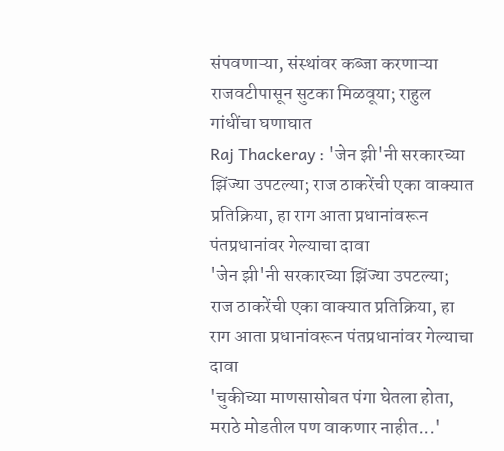संपवणाऱ्या, संस्थांवर कब्जा करणाऱ्या राजवटीपासून सुटका मिळवूया; राहुल गांधींचा घणाघात
Raj Thackeray : 'जेन झी'नी सरकारच्या झिंज्या उपटल्या; राज ठाकरेंची एका वाक्यात प्रतिक्रिया, हा राग आता प्रधानांवरून पंतप्रधानांवर गेल्याचा दावा
'जेन झी'नी सरकारच्या झिंज्या उपटल्या; राज ठाकरेंची एका वाक्यात प्रतिक्रिया, हा राग आता प्रधानांवरून पंतप्रधानांवर गेल्याचा दावा
'चुकीच्या माणसासोबत पंगा घेतला होता, मराठे मोडतील पण वाकणार नाहीत...'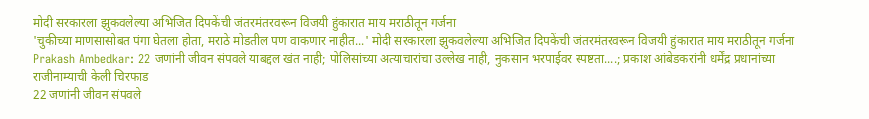मोदी सरकारला झुकवलेल्या अभिजित दिपकेंची जंतरमंतरवरून विजयी हुंकारात माय मराठीतून गर्जना
'चुकीच्या माणसासोबत पंगा घेतला होता, मराठे मोडतील पण वाकणार नाहीत...' मोदी सरकारला झुकवलेल्या अभिजित दिपकेंची जंतरमंतरवरून विजयी हुंकारात माय मराठीतून गर्जना
Prakash Ambedkar: 22 जणांनी जीवन संपवले याबद्दल खंत नाही; पोलिसांच्या अत्याचारांचा उल्लेख नाही, नुकसान भरपाईवर स्पष्टता....; प्रकाश आंबेडकरांनी धर्मेंद्र प्रधानांच्या राजीनाम्याची केली चिरफाड
22 जणांनी जीवन संपवले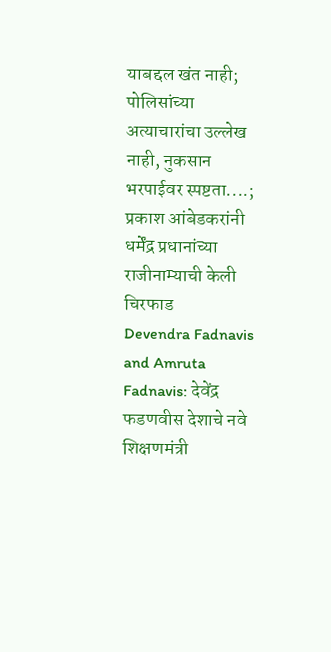याबद्दल खंत नाही; पोलिसांच्या अत्याचारांचा उल्लेख नाही, नुकसान भरपाईवर स्पष्टता....; प्रकाश आंबेडकरांनी धर्मेंद्र प्रधानांच्या राजीनाम्याची केली चिरफाड
Devendra Fadnavis and Amruta Fadnavis: देवेंद्र फडणवीस देशाचे नवे शिक्षणमंत्री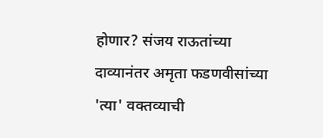होणार? संजय राऊतांच्या दाव्यानंतर अमृता फडणवीसांच्या 'त्या' वक्तव्याची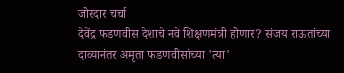जोरदार चर्चा
देवेंद्र फडणवीस देशाचे नवे शिक्षणमंत्री होणार? संजय राऊतांच्या दाव्यानंतर अमृता फडणवीसांच्या 'त्या'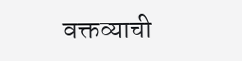वक्तव्याची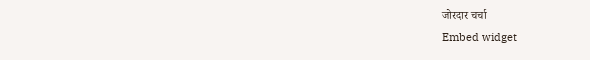जोरदार चर्चा
Embed widget